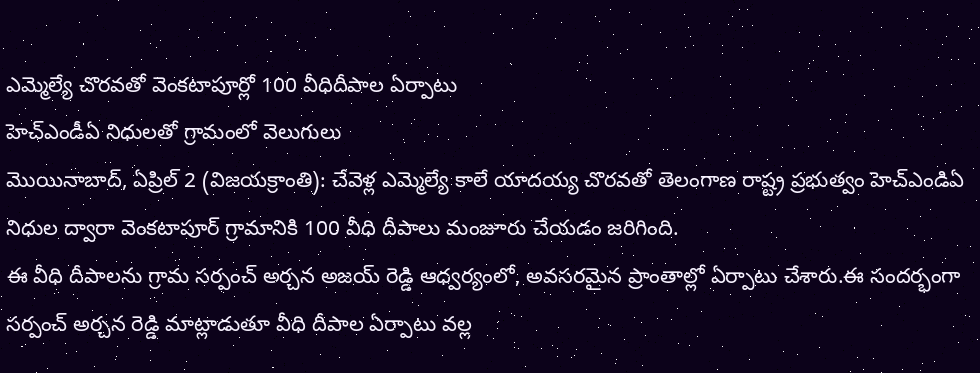ఎమ్మెల్యే చొరవతో వెంకటాపూర్లో 100 వీధిదీపాల ఏర్పాటు
హెచ్ఎండీఏ నిధులతో గ్రామంలో వెలుగులు
మొయినాబాద్, ఏప్రిల్ 2 (విజయక్రాంతి): చేవెళ్ల ఎమ్మెల్యే కాలే యాదయ్య చొరవతో తెలంగాణ రాష్ట్ర ప్రభుత్వం హెచ్ఎండిఏ నిధుల ద్వారా వెంకటాపూర్ గ్రామానికి 100 వీధి దీపాలు మంజూరు చేయడం జరిగింది.
ఈ వీధి దీపాలను గ్రామ సర్పంచ్ అర్చన అజయ్ రెడ్డి ఆధ్వర్యంలో, అవసరమైన ప్రాంతాల్లో ఏర్పాటు చేశారు.ఈ సందర్భంగా సర్పంచ్ అర్చన రెడ్డి మాట్లాడుతూ వీధి దీపాల ఏర్పాటు వల్ల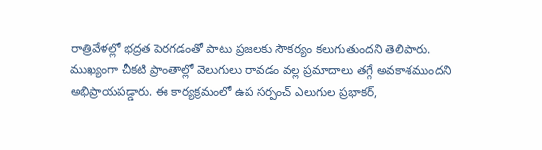రాత్రివేళల్లో భద్రత పెరగడంతో పాటు ప్రజలకు సౌకర్యం కలుగుతుందని తెలిపారు.
ముఖ్యంగా చీకటి ప్రాంతాల్లో వెలుగులు రావడం వల్ల ప్రమాదాలు తగ్గే అవకాశముందని అభిప్రాయపడ్డారు. ఈ కార్యక్రమంలో ఉప సర్పంచ్ ఎలుగుల ప్రభాకర్,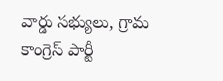వార్డు సభ్యులు, గ్రామ కాంగ్రెస్ పార్టీ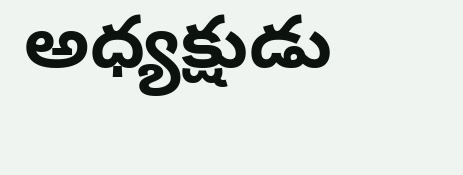అధ్యక్షుడు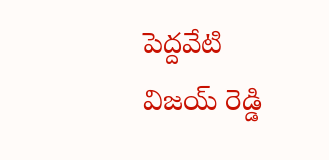పెద్దవేటి విజయ్ రెడ్డి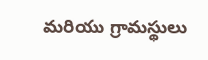మరియు గ్రామస్థులు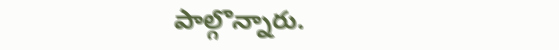పాల్గొన్నారు.